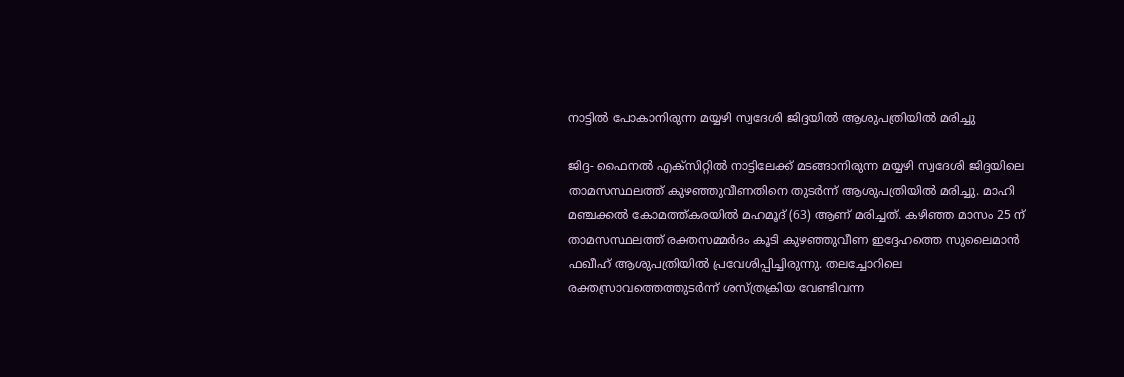നാട്ടില്‍ പോകാനിരുന്ന മയ്യഴി സ്വദേശി ജിദ്ദയില്‍ ആശുപത്രിയില്‍ മരിച്ചു

ജിദ്ദ- ഫൈനല്‍ എക്‌സിറ്റില്‍ നാട്ടിലേക്ക് മടങ്ങാനിരുന്ന മയ്യഴി സ്വദേശി ജിദ്ദയിലെ താമസസ്ഥലത്ത് കുഴഞ്ഞുവീണതിനെ തുടര്‍ന്ന് ആശുപത്രിയില്‍ മരിച്ചു. മാഹി മഞ്ചക്കല്‍ കോമത്ത്കരയില്‍ മഹമൂദ് (63) ആണ് മരിച്ചത്. കഴിഞ്ഞ മാസം 25 ന് താമസസ്ഥലത്ത് രക്തസമ്മര്‍ദം കൂടി കുഴഞ്ഞുവീണ ഇദ്ദേഹത്തെ സുലൈമാന്‍ ഫഖീഹ് ആശുപത്രിയില്‍ പ്രവേശിപ്പിച്ചിരുന്നു. തലച്ചോറിലെ രക്തസ്രാവത്തെത്തുടര്‍ന്ന് ശസ്ത്രക്രിയ വേണ്ടിവന്ന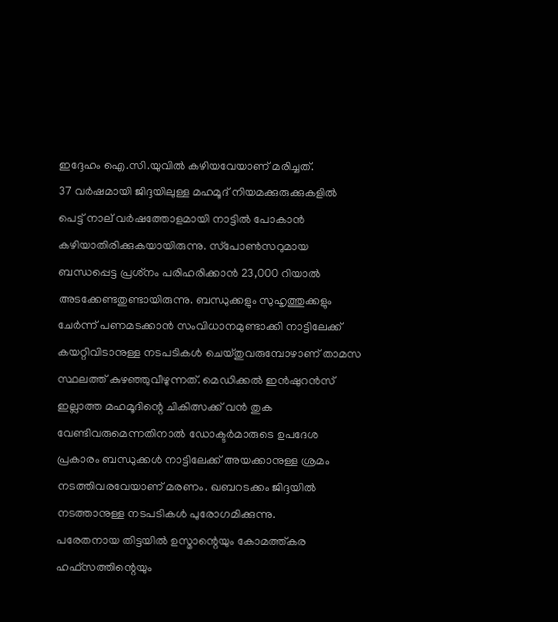ഇദ്ദേഹം ഐ.സി.യുവില്‍ കഴിയവേയാണ് മരിച്ചത്.
37 വര്‍ഷമായി ജിദ്ദയിലുള്ള മഹമൂദ് നിയമക്കുരുക്കുകളില്‍ പെട്ട് നാല് വര്‍ഷത്തോളമായി നാട്ടില്‍ പോകാന്‍ കഴിയാതിരിക്കുകയായിരുന്നു. സ്‌പോണ്‍സറുമായ ബന്ധപ്പെട്ട പ്രശ്‌നം പരിഹരിക്കാന്‍ 23,000 റിയാല്‍ അടക്കേണ്ടതുണ്ടായിരുന്നു. ബന്ധുക്കളും സുഹൃത്തുക്കളും ചേര്‍ന്ന് പണമടക്കാന്‍ സംവിധാനമുണ്ടാക്കി നാട്ടിലേക്ക് കയറ്റിവിടാനുള്ള നടപടികള്‍ ചെയ്തുവരുമ്പോഴാണ് താമസ സ്ഥലത്ത് കുഴഞ്ഞുവീഴുന്നത്. മെഡിക്കല്‍ ഇന്‍ഷുറന്‍സ് ഇല്ലാത്ത മഹമൂദിന്റെ ചികിത്സക്ക് വന്‍ തുക വേണ്ടിവരുമെന്നതിനാല്‍ ഡോക്ടര്‍മാരുടെ ഉപദേശ പ്രകാരം ബന്ധുക്കള്‍ നാട്ടിലേക്ക് അയക്കാനുള്ള ശ്രമം നടത്തിവരവേയാണ് മരണം. ഖബറടക്കം ജിദ്ദയില്‍ നടത്താനുള്ള നടപടികള്‍ പുരോഗമിക്കുന്നു.
പരേതനായ തിട്ടയില്‍ ഉസ്മാന്റെയും കോമത്ത്കര  ഹഫ്‌സത്തിന്റെയും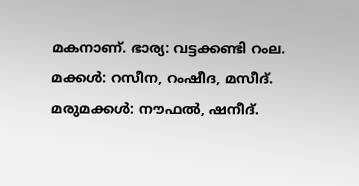മകനാണ്. ഭാര്യ: വട്ടക്കണ്ടി റംല. മക്കള്‍: റസീന, റംഷീദ, മസീദ്.
മരുമക്കള്‍: നൗഫല്‍, ഷനീദ്.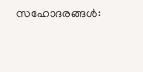സഹോദരങ്ങള്‍: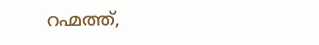റഹ്മത്ത്,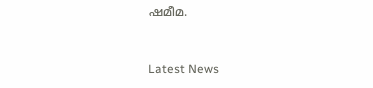ഷമീമ.



Latest News